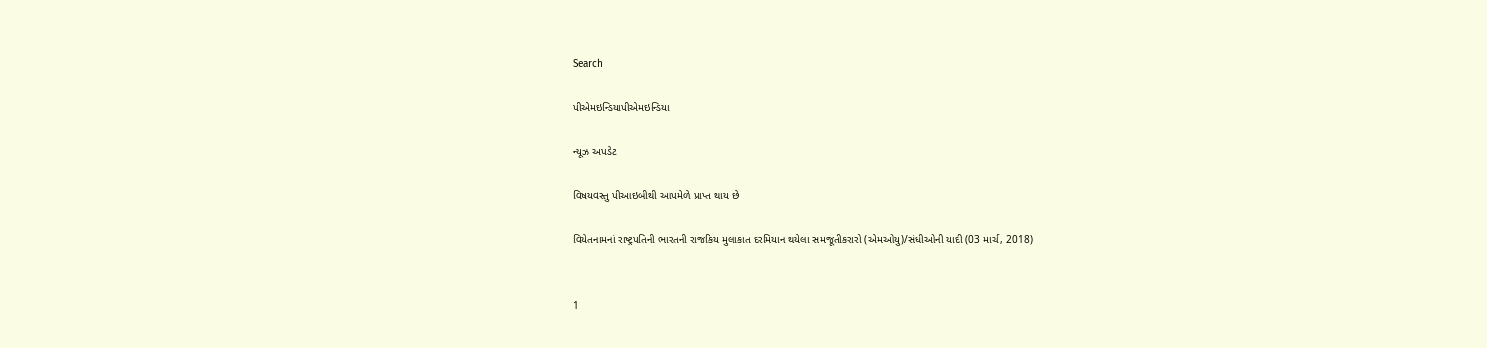Search

પીએમઇન્ડિયાપીએમઇન્ડિયા

ન્યૂઝ અપડેટ

વિષયવસ્તુ પીઆઇબીથી આપમેળે પ્રાપ્ત થાય છે

વિયેતનામનાં રાષ્ટ્રપતિની ભારતની રાજકિય મુલાકાત દરમિયાન થયેલા સમજૂતીકરારો (એમઓયુ)/સંધીઓની યાદી (03 માર્ચ, 2018)


1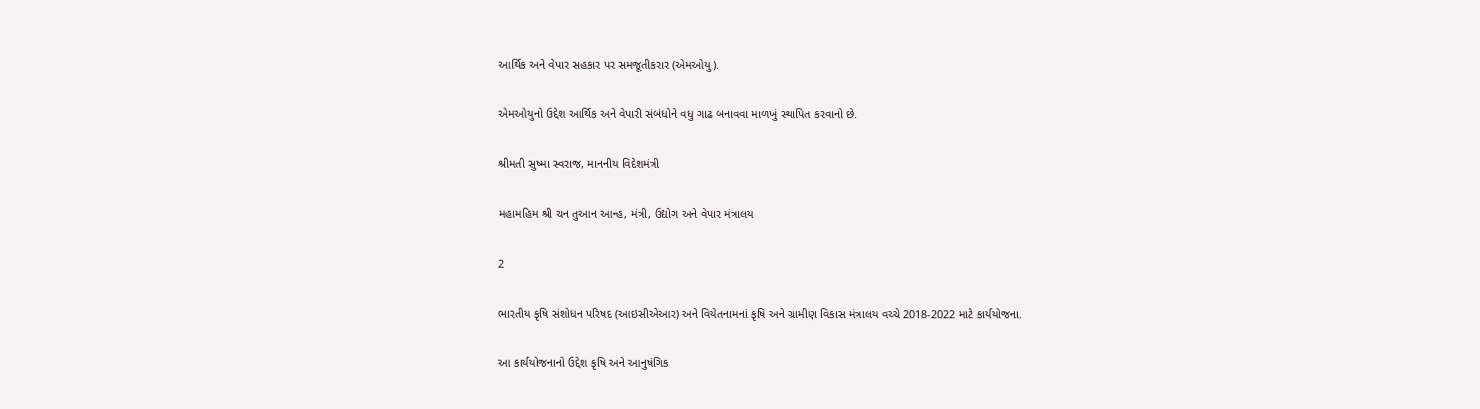આર્થિક અને વેપાર સહકાર પર સમજૂતીકરાર (એમઓયુ).

એમઓયુનો ઉદ્દેશ આર્થિક અને વેપારી સંબંધોને વધુ ગાઢ બનાવવા માળખું સ્થાપિત કરવાનો છે.

શ્રીમતી સુષ્મા સ્વરાજ, માનનીય વિદેશમંત્રી

મહામહિમ શ્રી ચન તુઆન આન્હ, મંત્રી, ઉદ્યોગ અને વેપાર મંત્રાલય

2

ભારતીય કૃષિ સંશોધન પરિષદ (આઇસીએઆર) અને વિયેતનામનાં કૃષિ અને ગ્રામીણ વિકાસ મંત્રાલય વચ્ચે 2018-2022 માટે કાર્યયોજના.

આ કાર્યયોજનાનો ઉદ્દેશ કૃષિ અને આનુષંગિક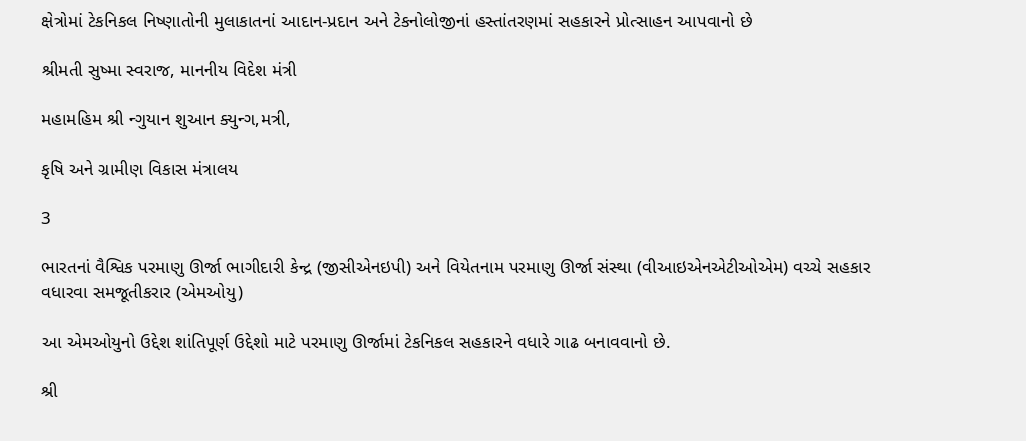ક્ષેત્રોમાં ટેકનિકલ નિષ્ણાતોની મુલાકાતનાં આદાન-પ્રદાન અને ટેકનોલોજીનાં હસ્તાંતરણમાં સહકારને પ્રોત્સાહન આપવાનો છે

શ્રીમતી સુષ્મા સ્વરાજ, માનનીય વિદેશ મંત્રી

મહામહિમ શ્રી ન્ગુયાન શુઆન ક્યુન્ગ,મત્રી,

કૃષિ અને ગ્રામીણ વિકાસ મંત્રાલય

3

ભારતનાં વૈશ્વિક પરમાણુ ઊર્જા ભાગીદારી કેન્દ્ર (જીસીએનઇપી) અને વિયેતનામ પરમાણુ ઊર્જા સંસ્થા (વીઆઇએનએટીઓએમ) વચ્ચે સહકાર વધારવા સમજૂતીકરાર (એમઓયુ)

આ એમઓયુનો ઉદ્દેશ શાંતિપૂર્ણ ઉદ્દેશો માટે પરમાણુ ઊર્જામાં ટેકનિકલ સહકારને વધારે ગાઢ બનાવવાનો છે.

શ્રી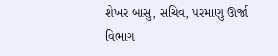શેખર બાસુ, સચિવ, પરમાણુ ઊર્જા વિભાગ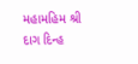મહામહિમ શ્રી દાગ દિન્હ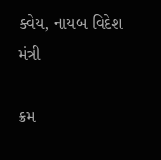ક્વેય, નાયબ વિદેશ મંત્રી

ક્રમ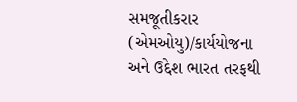સમજૂતીકરાર (એમઓયુ)/કાર્યયોજના અને ઉદ્દેશ ભારત તરફથી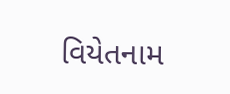વિયેતનામ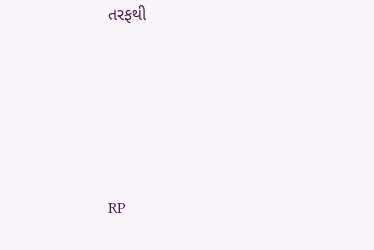તરફથી





RP